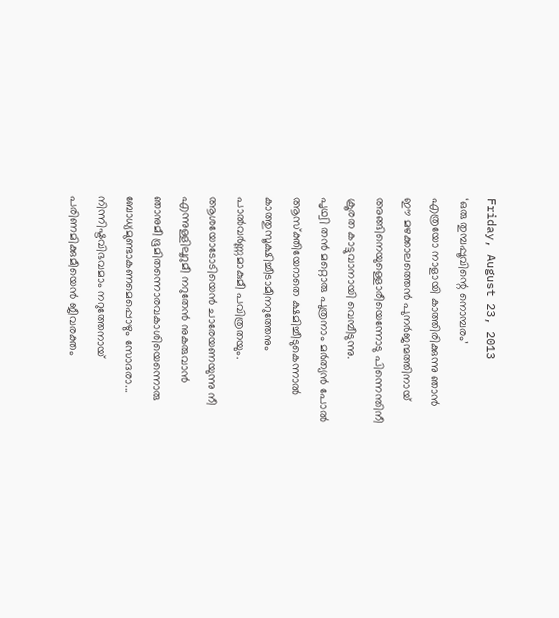Friday, August 23, 2013
‘ഒരു തുമ്പപ്പൂവിന്റെ നൊമ്പരം’
എത്രയോ നാളായി കാത്തിരിക്കുന്നു ഞാൻ
ഈ മഴക്കാലത്തെൻ പുനർജന്മത്തിനായ്
അങ്ങിനെയുള്ളൊരീയെന്നോടു പിന്നെന്തിനീ
ക്രൂരത കാട്ടുവാനായി വെമ്പീടുന്നു.
പൃഥ്വി തൻ മറ്റൊരു പുത്രനാം മർത്യൻ പോൽ
ആസ്ക്തിയേറാതെ ക്ഷമിച്ചീടുകെന്നാൽ
കാത്തുസൂക്ഷിച്ചീടാമീനറുത്തേനും
പാൽവർണ്ണമാകുമീ പവിത്രതയും.
ആശയോടോടിയെൻ ചാരേയണയുന്നു നീ
എന്നുള്ളിലൂറുമീ നറുതേൻ നുകരുവാൻ
ഞാനുമീ ഭൂമിതന്നൊരവകാശിയെന്നൊരു
ബോധ്യമുണ്ടാകണമെപ്പൊഴും സോദരാ...
നിന്നിഷ്ടവിഭവമാം നറുത്തേനായ്
പരിണമിക്കുമീയെൻ ജീവരക്തം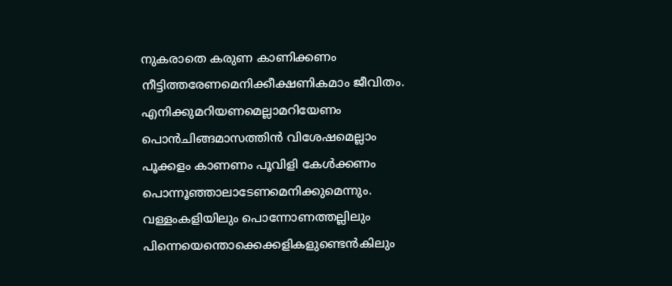നുകരാതെ കരുണ കാണിക്കണം
നീട്ടിത്തരേണമെനിക്കീക്ഷണികമാം ജീവിതം.
എനിക്കുമറിയണമെല്ലാമറിയേണം
പൊൻചിങ്ങമാസത്തിൻ വിശേഷമെല്ലാം
പൂക്കളം കാണണം പൂവിളി കേൾക്കണം
പൊന്നൂഞ്ഞാലാടേണമെനിക്കുമെന്നും.
വള്ളംകളിയിലും പൊന്നോണത്തല്ലിലും
പിന്നെയെന്തൊക്കെക്കളികളുണ്ടെൻകിലും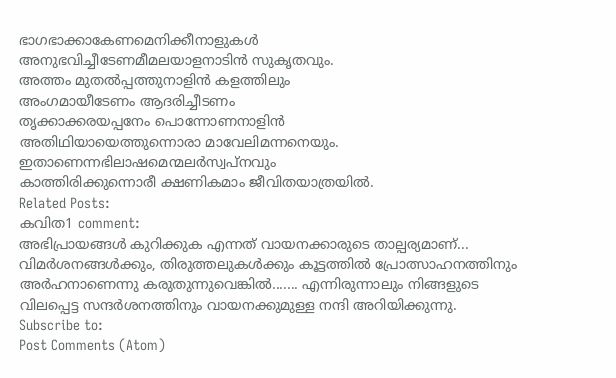ഭാഗഭാക്കാകേണമെനിക്കീനാളുകൾ
അനുഭവിച്ചീടേണമീമലയാളനാടിൻ സുകൃതവും.
അത്തം മുതൽപ്പത്തുനാളിൻ കളത്തിലും
അംഗമായീടേണം ആദരിച്ചീടണം
തൃക്കാക്കരയപ്പനേം പൊന്നോണനാളിൻ
അതിഥിയായെത്തുന്നൊരാ മാവേലിമന്നനെയും.
ഇതാണെന്നഭിലാഷമെന്മലർസ്വപ്നവും
കാത്തിരിക്കുന്നൊരീ ക്ഷണികമാം ജീവിതയാത്രയിൽ.
Related Posts:
കവിത1 comment:
അഭിപ്രായങ്ങൾ കുറിക്കുക എന്നത് വായനക്കാരുടെ താല്പര്യമാണ്... വിമർശനങ്ങൾക്കും, തിരുത്തലുകൾക്കും കൂട്ടത്തിൽ പ്രോത്സാഹനത്തിനും അർഹനാണെന്നു കരുതുന്നുവെങ്കിൽ....... എന്നിരുന്നാലും നിങ്ങളുടെ വിലപ്പെട്ട സന്ദർശനത്തിനും വായനക്കുമുള്ള നന്ദി അറിയിക്കുന്നു.
Subscribe to:
Post Comments (Atom)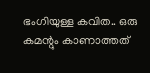ഭംഗിയുള്ള കവിത.. ഒരു കമന്റും കാണാത്തത്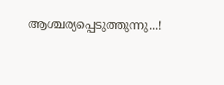ആശ്ചര്യപ്പെടുത്തുന്നു...!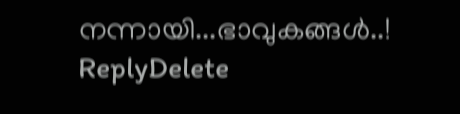നന്നായി...ഭാവുകങ്ങൾ..!
ReplyDelete